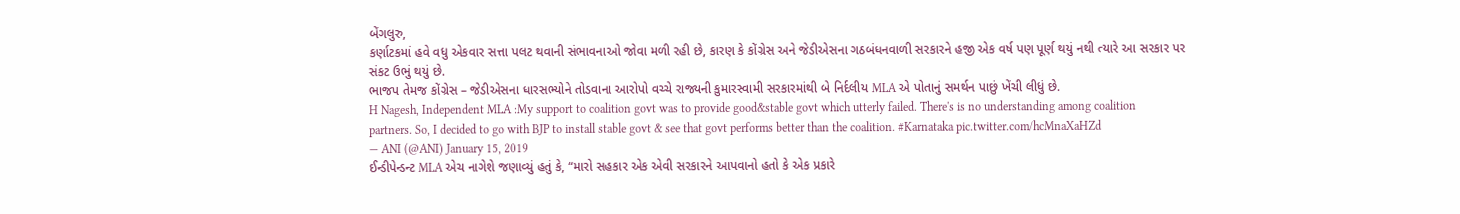બેંગલુરુ,
કર્ણાટકમાં હવે વધુ એકવાર સત્તા પલટ થવાની સંભાવનાઓ જોવા મળી રહી છે, કારણ કે કોંગ્રેસ અને જેડીએસના ગઠબંધનવાળી સરકારને હજી એક વર્ષ પણ પૂર્ણ થયું નથી ત્યારે આ સરકાર પર સંકટ ઉભું થયું છે.
ભાજપ તેમજ કોંગ્રેસ – જેડીએસના ધારસભ્યોને તોડવાના આરોપો વચ્ચે રાજ્યની કુમારસ્વામી સરકારમાંથી બે નિર્દલીય MLA એ પોતાનું સમર્થન પાછું ખેંચી લીધું છે.
H Nagesh, Independent MLA :My support to coalition govt was to provide good&stable govt which utterly failed. There's is no understanding among coalition partners. So, I decided to go with BJP to install stable govt & see that govt performs better than the coalition. #Karnataka pic.twitter.com/hcMnaXaHZd
— ANI (@ANI) January 15, 2019
ઈન્ડીપેન્ડન્ટ MLA એચ નાગેશે જણાવ્યું હતું કે, “મારો સહકાર એક એવી સરકારને આપવાનો હતો કે એક પ્રકારે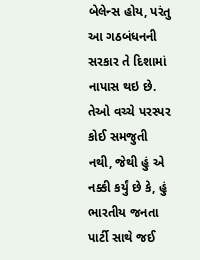બેલેન્સ હોય, પરંતુ આ ગઠબંધનની સરકાર તે દિશામાં નાપાસ થઇ છે. તેઓ વચ્ચે પરસ્પર કોઈ સમજુતી નથી, જેથી હું એ નક્કી કર્યું છે કે, હું ભારતીય જનતા પાર્ટી સાથે જઈ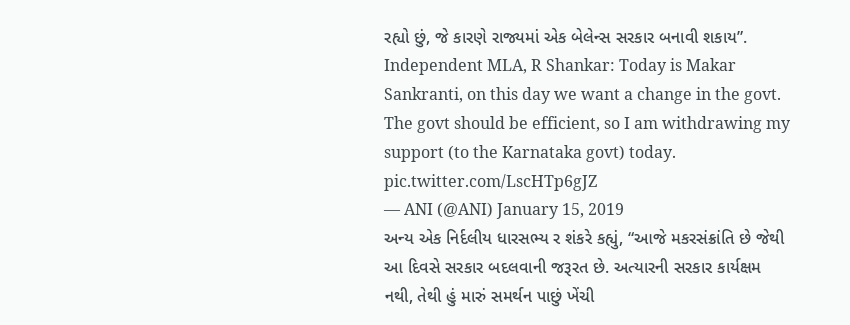રહ્યો છું, જે કારણે રાજ્યમાં એક બેલેન્સ સરકાર બનાવી શકાય”.
Independent MLA, R Shankar: Today is Makar Sankranti, on this day we want a change in the govt. The govt should be efficient, so I am withdrawing my support (to the Karnataka govt) today. pic.twitter.com/LscHTp6gJZ
— ANI (@ANI) January 15, 2019
અન્ય એક નિર્દલીય ધારસભ્ય ર શંકરે કહ્યું, “આજે મકરસંક્રાંતિ છે જેથી આ દિવસે સરકાર બદલવાની જરૂરત છે. અત્યારની સરકાર કાર્યક્ષમ નથી, તેથી હું મારું સમર્થન પાછું ખેંચી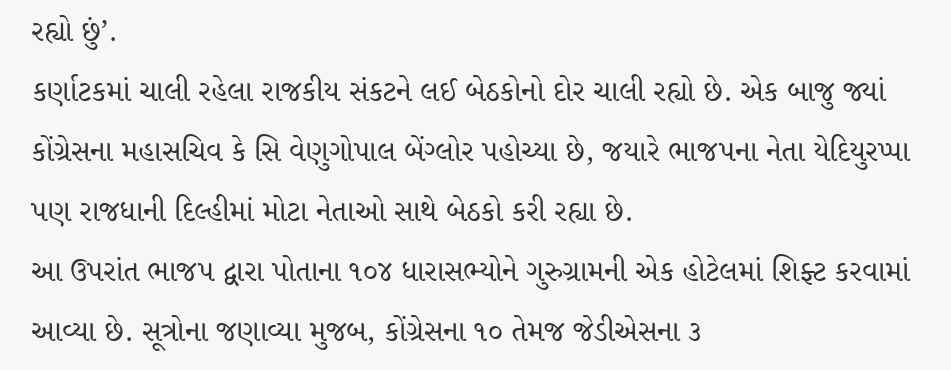રહ્યો છું’.
કર્ણાટકમાં ચાલી રહેલા રાજકીય સંકટને લઈ બેઠકોનો દોર ચાલી રહ્યો છે. એક બાજુ જ્યાં કોંગ્રેસના મહાસચિવ કે સિ વેણુગોપાલ બેંગ્લોર પહોચ્યા છે, જયારે ભાજપના નેતા યેદિયુરપ્પા પણ રાજધાની દિલ્હીમાં મોટા નેતાઓ સાથે બેઠકો કરી રહ્યા છે.
આ ઉપરાંત ભાજપ દ્વારા પોતાના ૧૦૪ ધારાસભ્યોને ગુરુગ્રામની એક હોટેલમાં શિફ્ટ કરવામાં આવ્યા છે. સૂત્રોના જણાવ્યા મુજબ, કોંગ્રેસના ૧૦ તેમજ જેડીએસના ૩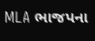MLA ભાજપના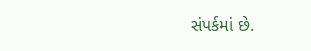સંપર્કમાં છે.